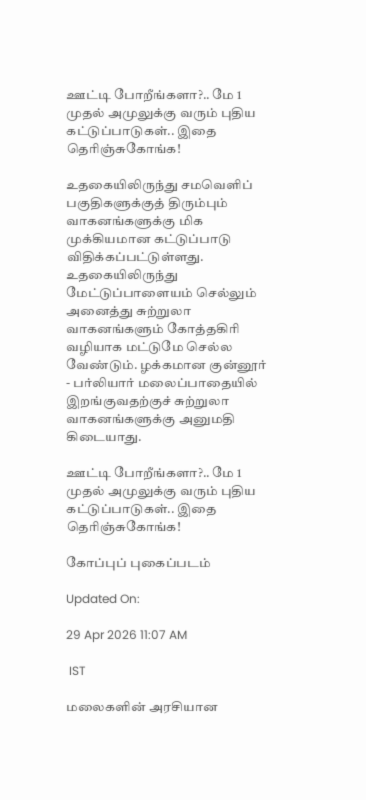ஊட்டி போறீங்களா?.. மே 1 முதல் அமுலுக்கு வரும் புதிய கட்டுப்பாடுகள்.. இதை தெரிஞ்சுகோங்க!

உதகையிலிருந்து சமவெளிப் பகுதிகளுக்குத் திரும்பும் வாகனங்களுக்கு மிக முக்கியமான கட்டுப்பாடு விதிக்கப்பட்டுள்ளது. உதகையிலிருந்து மேட்டுப்பாளையம் செல்லும் அனைத்து சுற்றுலா வாகனங்களும் கோத்தகிரி வழியாக மட்டுமே செல்ல வேண்டும். ழக்கமான குன்னூர் - பர்லியார் மலைப்பாதையில் இறங்குவதற்குச் சுற்றுலா வாகனங்களுக்கு அனுமதி கிடையாது.

ஊட்டி போறீங்களா?.. மே 1 முதல் அமுலுக்கு வரும் புதிய கட்டுப்பாடுகள்.. இதை தெரிஞ்சுகோங்க!

கோப்புப் புகைப்படம்

Updated On:

29 Apr 2026 11:07 AM

 IST

மலைகளின் அரசியான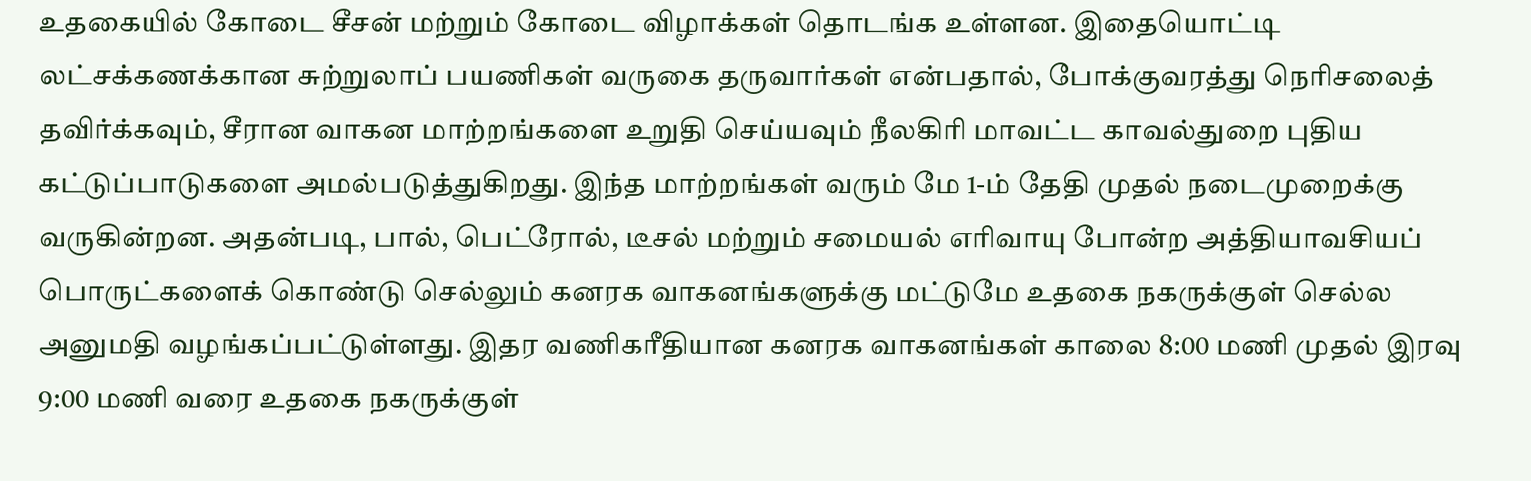உதகையில் கோடை சீசன் மற்றும் கோடை விழாக்கள் தொடங்க உள்ளன. இதையொட்டி லட்சக்கணக்கான சுற்றுலாப் பயணிகள் வருகை தருவார்கள் என்பதால், போக்குவரத்து நெரிசலைத் தவிர்க்கவும், சீரான வாகன மாற்றங்களை உறுதி செய்யவும் நீலகிரி மாவட்ட காவல்துறை புதிய கட்டுப்பாடுகளை அமல்படுத்துகிறது. இந்த மாற்றங்கள் வரும் மே 1-ம் தேதி முதல் நடைமுறைக்கு வருகின்றன. அதன்படி, பால், பெட்ரோல், டீசல் மற்றும் சமையல் எரிவாயு போன்ற அத்தியாவசியப் பொருட்களைக் கொண்டு செல்லும் கனரக வாகனங்களுக்கு மட்டுமே உதகை நகருக்குள் செல்ல அனுமதி வழங்கப்பட்டுள்ளது. இதர வணிகரீதியான கனரக வாகனங்கள் காலை 8:00 மணி முதல் இரவு 9:00 மணி வரை உதகை நகருக்குள்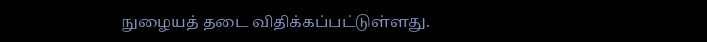நுழையத் தடை விதிக்கப்பட்டுள்ளது.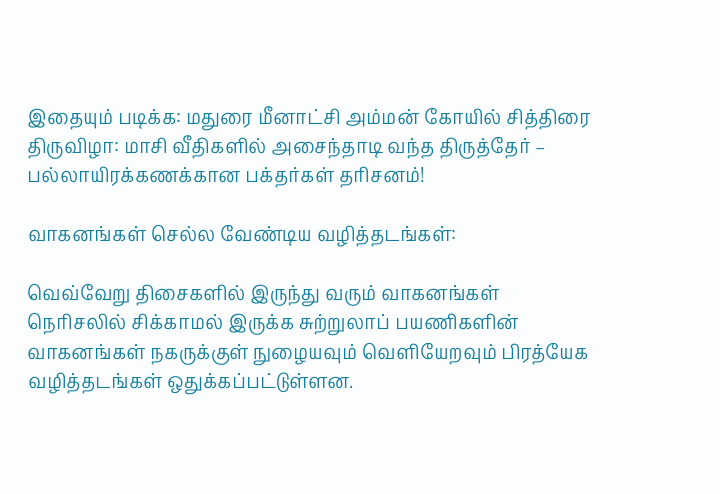இதையும் படிக்க: மதுரை மீனாட்சி அம்மன் கோயில் சித்திரை திருவிழா: மாசி வீதிகளில் அசைந்தாடி வந்த திருத்தேர் – பல்லாயிரக்கணக்கான பக்தர்கள் தரிசனம்!

வாகனங்கள் செல்ல வேண்டிய வழித்தடங்கள்:

வெவ்வேறு திசைகளில் இருந்து வரும் வாகனங்கள் நெரிசலில் சிக்காமல் இருக்க சுற்றுலாப் பயணிகளின் வாகனங்கள் நகருக்குள் நுழையவும் வெளியேறவும் பிரத்யேக வழித்தடங்கள் ஒதுக்கப்பட்டுள்ளன.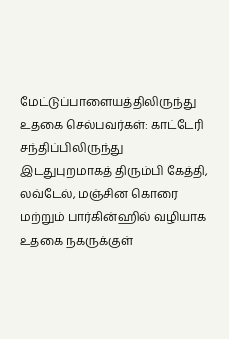மேட்டுப்பாளையத்திலிருந்து உதகை செல்பவர்கள்: காட்டேரி சந்திப்பிலிருந்து இடதுபுறமாகத் திரும்பி கேத்தி, லவ்டேல், மஞ்சின கொரை மற்றும் பார்கின்ஹில் வழியாக உதகை நகருக்குள்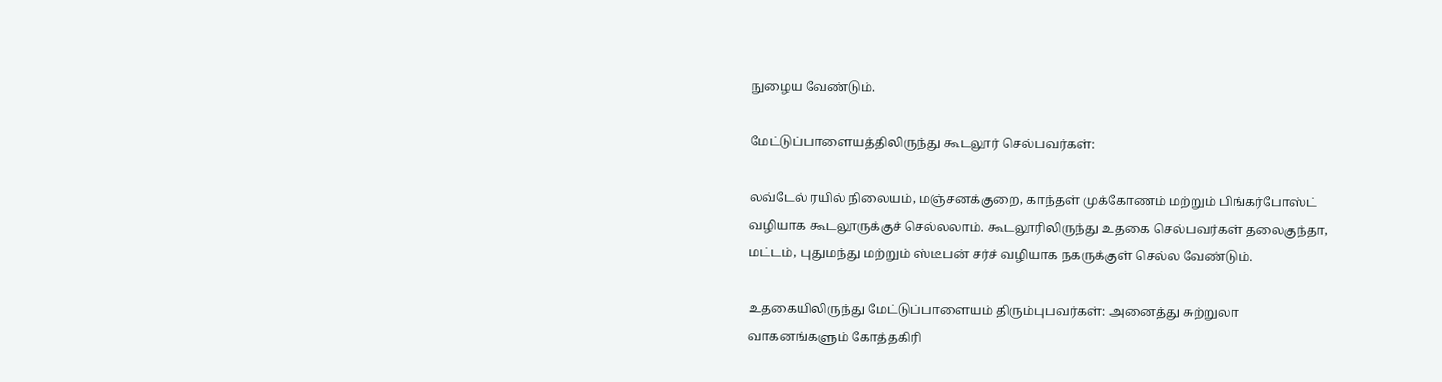நுழைய வேண்டும்.

மேட்டுப்பாளையத்திலிருந்து கூடலூர் செல்பவர்கள்:

லவ்டேல் ரயில் நிலையம், மஞ்சனக்குறை, காந்தள் முக்கோணம் மற்றும் பிங்கர்போஸ்ட் வழியாக கூடலூருக்குச் செல்லலாம். கூடலூரிலிருந்து உதகை செல்பவர்கள் தலைகுந்தா, மட்டம், புதுமந்து மற்றும் ஸ்டீபன் சர்ச் வழியாக நகருக்குள் செல்ல வேண்டும்.

உதகையிலிருந்து மேட்டுப்பாளையம் திரும்புபவர்கள்: அனைத்து சுற்றுலா வாகனங்களும் கோத்தகிரி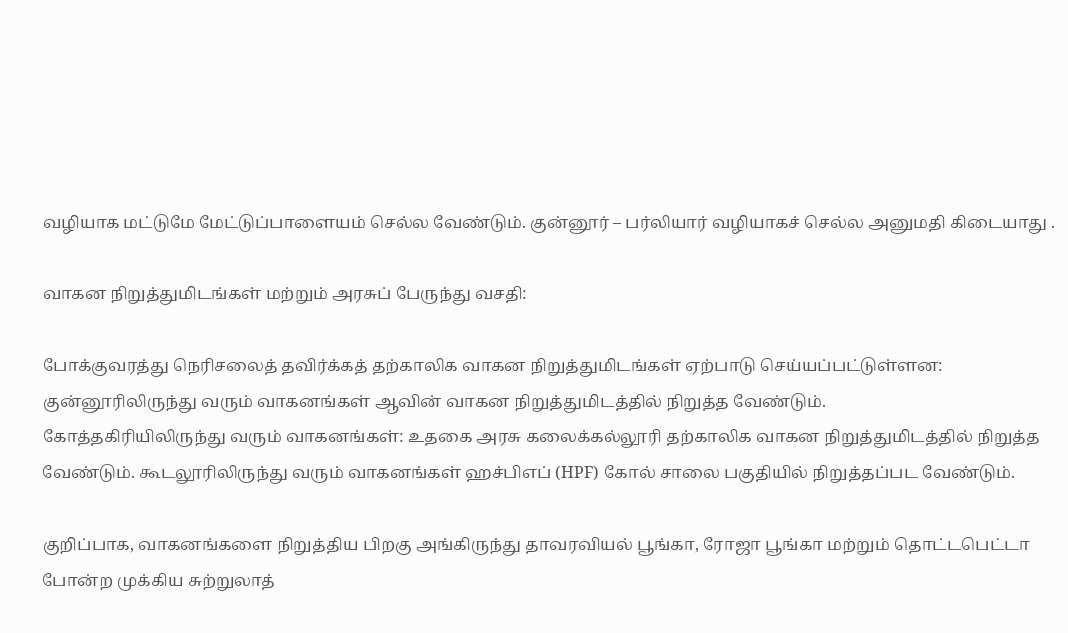வழியாக மட்டுமே மேட்டுப்பாளையம் செல்ல வேண்டும். குன்னூர் – பர்லியார் வழியாகச் செல்ல அனுமதி கிடையாது .

வாகன நிறுத்துமிடங்கள் மற்றும் அரசுப் பேருந்து வசதி:

போக்குவரத்து நெரிசலைத் தவிர்க்கத் தற்காலிக வாகன நிறுத்துமிடங்கள் ஏற்பாடு செய்யப்பட்டுள்ளன:
குன்னூரிலிருந்து வரும் வாகனங்கள் ஆவின் வாகன நிறுத்துமிடத்தில் நிறுத்த வேண்டும்.
கோத்தகிரியிலிருந்து வரும் வாகனங்கள்: உதகை அரசு கலைக்கல்லூரி தற்காலிக வாகன நிறுத்துமிடத்தில் நிறுத்த வேண்டும். கூடலூரிலிருந்து வரும் வாகனங்கள் ஹச்பிஎப் (HPF) கோல் சாலை பகுதியில் நிறுத்தப்பட வேண்டும்.

குறிப்பாக, வாகனங்களை நிறுத்திய பிறகு அங்கிருந்து தாவரவியல் பூங்கா, ரோஜா பூங்கா மற்றும் தொட்டபெட்டா போன்ற முக்கிய சுற்றுலாத்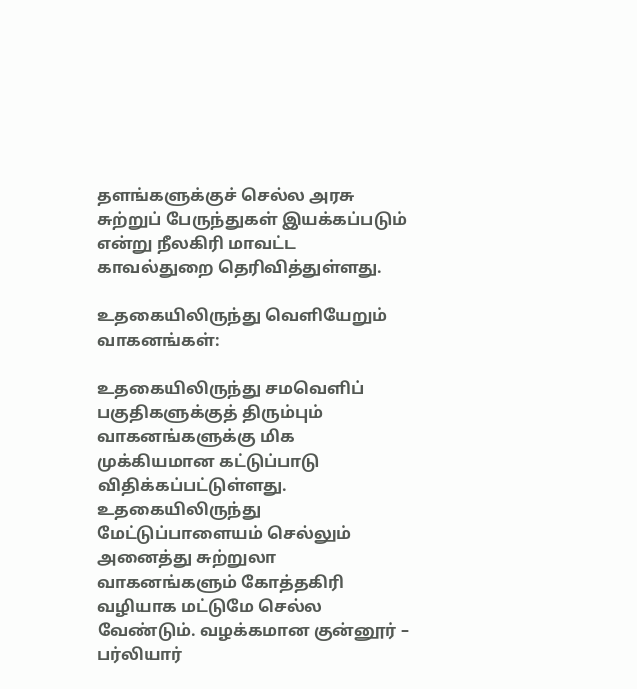தளங்களுக்குச் செல்ல அரசு சுற்றுப் பேருந்துகள் இயக்கப்படும் என்று நீலகிரி மாவட்ட காவல்துறை தெரிவித்துள்ளது.

உதகையிலிருந்து வெளியேறும் வாகனங்கள்:

உதகையிலிருந்து சமவெளிப் பகுதிகளுக்குத் திரும்பும் வாகனங்களுக்கு மிக முக்கியமான கட்டுப்பாடு விதிக்கப்பட்டுள்ளது. உதகையிலிருந்து மேட்டுப்பாளையம் செல்லும் அனைத்து சுற்றுலா வாகனங்களும் கோத்தகிரி வழியாக மட்டுமே செல்ல வேண்டும். வழக்கமான குன்னூர் – பர்லியார்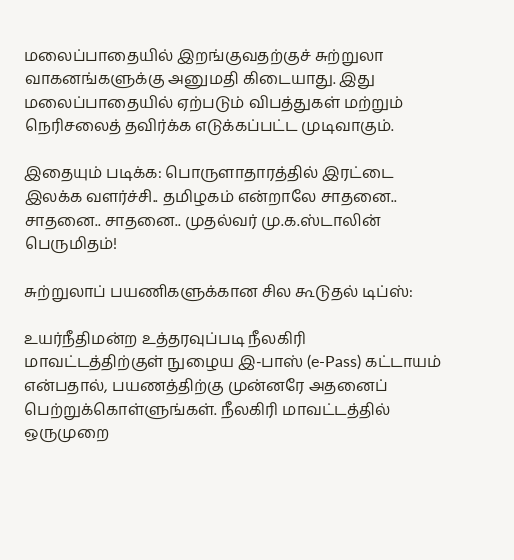மலைப்பாதையில் இறங்குவதற்குச் சுற்றுலா வாகனங்களுக்கு அனுமதி கிடையாது. இது மலைப்பாதையில் ஏற்படும் விபத்துகள் மற்றும் நெரிசலைத் தவிர்க்க எடுக்கப்பட்ட முடிவாகும்.

இதையும் படிக்க: பொருளாதாரத்தில் இரட்டை இலக்க வளர்ச்சி.. தமிழகம் என்றாலே சாதனை.. சாதனை.. சாதனை.. முதல்வர் மு.க.ஸ்டாலின் பெருமிதம்!

சுற்றுலாப் பயணிகளுக்கான சில கூடுதல் டிப்ஸ்:

உயர்நீதிமன்ற உத்தரவுப்படி நீலகிரி மாவட்டத்திற்குள் நுழைய இ-பாஸ் (e-Pass) கட்டாயம் என்பதால், பயணத்திற்கு முன்னரே அதனைப் பெற்றுக்கொள்ளுங்கள். நீலகிரி மாவட்டத்தில் ஒருமுறை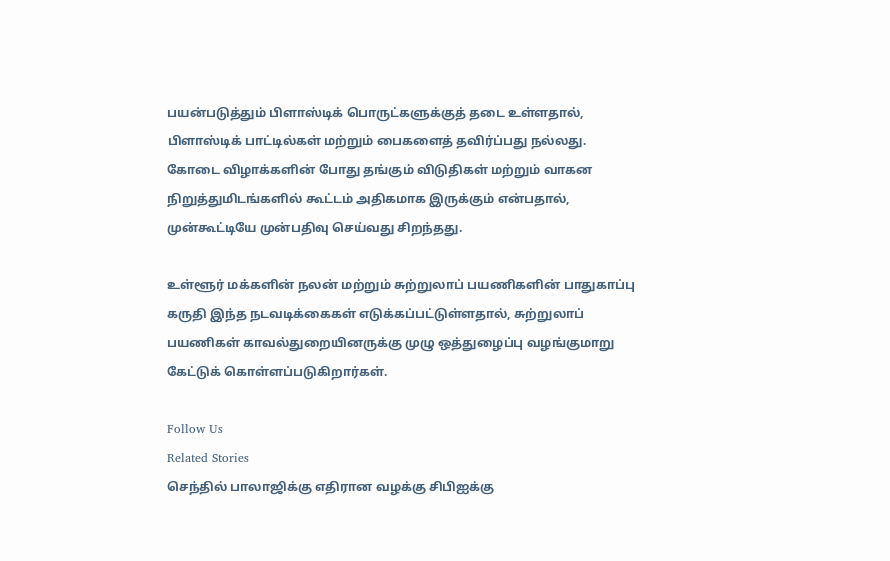பயன்படுத்தும் பிளாஸ்டிக் பொருட்களுக்குத் தடை உள்ளதால், பிளாஸ்டிக் பாட்டில்கள் மற்றும் பைகளைத் தவிர்ப்பது நல்லது. கோடை விழாக்களின் போது தங்கும் விடுதிகள் மற்றும் வாகன நிறுத்துமிடங்களில் கூட்டம் அதிகமாக இருக்கும் என்பதால், முன்கூட்டியே முன்பதிவு செய்வது சிறந்தது.

உள்ளூர் மக்களின் நலன் மற்றும் சுற்றுலாப் பயணிகளின் பாதுகாப்பு கருதி இந்த நடவடிக்கைகள் எடுக்கப்பட்டுள்ளதால், சுற்றுலாப் பயணிகள் காவல்துறையினருக்கு முழு ஒத்துழைப்பு வழங்குமாறு கேட்டுக் கொள்ளப்படுகிறார்கள்.

Follow Us
Related Stories
செந்தில் பாலாஜிக்கு எதிரான வழக்கு சிபிஐக்கு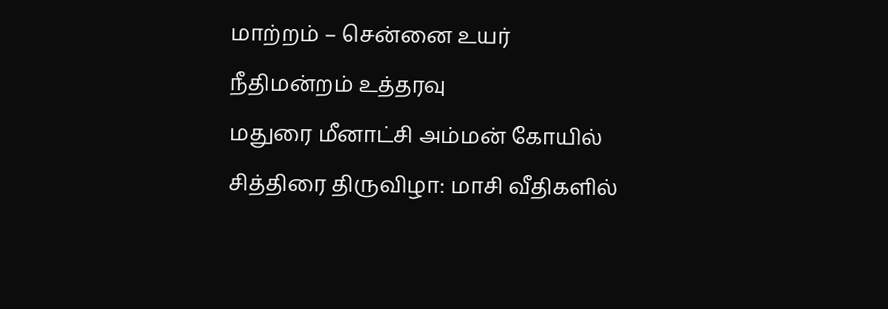மாற்றம் – சென்னை உயர் நீதிமன்றம் உத்தரவு
மதுரை மீனாட்சி அம்மன் கோயில் சித்திரை திருவிழா: மாசி வீதிகளில்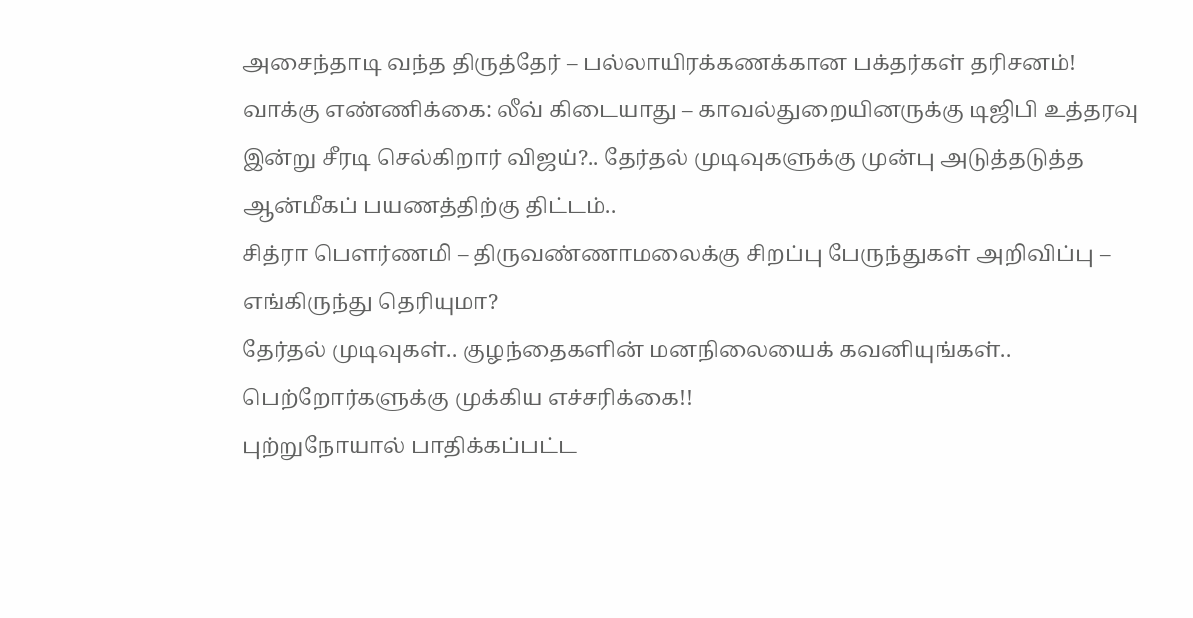அசைந்தாடி வந்த திருத்தேர் – பல்லாயிரக்கணக்கான பக்தர்கள் தரிசனம்!
வாக்கு எண்ணிக்கை: லீவ் கிடையாது – காவல்துறையினருக்கு டிஜிபி உத்தரவு
இன்று சீரடி செல்கிறார் விஜய்?.. தேர்தல் முடிவுகளுக்கு முன்பு அடுத்தடுத்த ஆன்மீகப் பயணத்திற்கு திட்டம்..
சித்ரா பௌர்ணமி – திருவண்ணாமலைக்கு சிறப்பு பேருந்துகள் அறிவிப்பு – எங்கிருந்து தெரியுமா?
தேர்தல் முடிவுகள்.. குழந்தைகளின் மனநிலையைக் கவனியுங்கள்.. பெற்றோர்களுக்கு முக்கிய எச்சரிக்கை!!
புற்றுநோயால் பாதிக்கப்பட்ட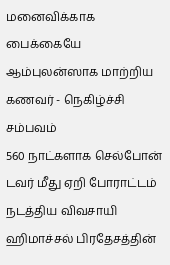மனைவிக்காக பைக்கையே ஆம்புலன்ஸாக மாற்றிய கணவர் - நெகிழ்ச்சி சம்பவம்
560 நாட்களாக செல்போன் டவர் மீது ஏறி போராட்டம் நடத்திய விவசாயி
ஹிமாச்சல் பிரதேசத்தின்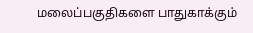மலைப்பகுதிகளை பாதுகாக்கும்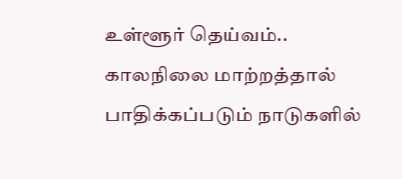உள்ளூர் தெய்வம்..
காலநிலை மாற்றத்தால் பாதிக்கப்படும் நாடுகளில்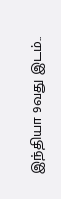இந்தியா 9வது இடம்..